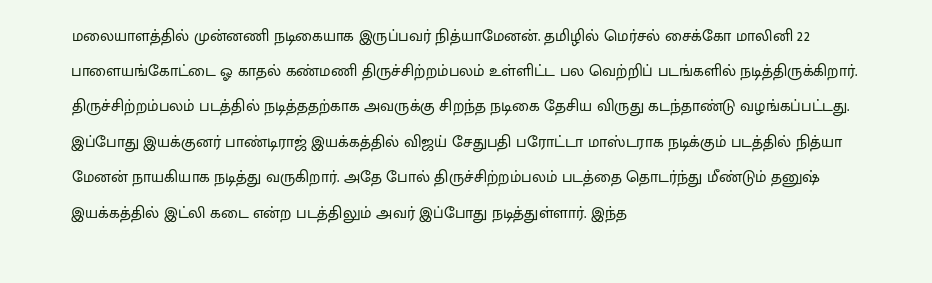மலையாளத்தில் முன்னணி நடிகையாக இருப்பவர் நித்யாமேனன். தமிழில் மெர்சல் சைக்கோ மாலினி 22 பாளையங்கோட்டை ஓ காதல் கண்மணி திருச்சிற்றம்பலம் உள்ளிட்ட பல வெற்றிப் படங்களில் நடித்திருக்கிறார். திருச்சிற்றம்பலம் படத்தில் நடித்ததற்காக அவருக்கு சிறந்த நடிகை தேசிய விருது கடந்தாண்டு வழங்கப்பட்டது.
இப்போது இயக்குனர் பாண்டிராஜ் இயக்கத்தில் விஜய் சேதுபதி பரோட்டா மாஸ்டராக நடிக்கும் படத்தில் நித்யா மேனன் நாயகியாக நடித்து வருகிறார். அதே போல் திருச்சிற்றம்பலம் படத்தை தொடர்ந்து மீண்டும் தனுஷ் இயக்கத்தில் இட்லி கடை என்ற படத்திலும் அவர் இப்போது நடித்துள்ளார். இந்த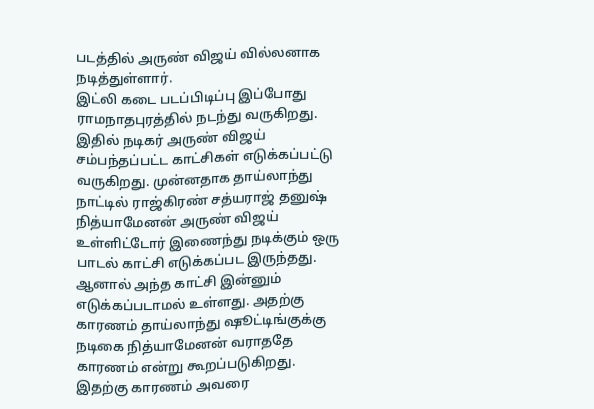படத்தில் அருண் விஜய் வில்லனாக நடித்துள்ளார்.
இட்லி கடை படப்பிடிப்பு இப்போது ராமநாதபுரத்தில் நடந்து வருகிறது. இதில் நடிகர் அருண் விஜய் சம்பந்தப்பட்ட காட்சிகள் எடுக்கப்பட்டு வருகிறது. முன்னதாக தாய்லாந்து நாட்டில் ராஜ்கிரண் சத்யராஜ் தனுஷ் நித்யாமேனன் அருண் விஜய் உள்ளிட்டோர் இணைந்து நடிக்கும் ஒரு பாடல் காட்சி எடுக்கப்பட இருந்தது.
ஆனால் அந்த காட்சி இன்னும் எடுக்கப்படாமல் உள்ளது. அதற்கு காரணம் தாய்லாந்து ஷூட்டிங்குக்கு நடிகை நித்யாமேனன் வராததே காரணம் என்று கூறப்படுகிறது. இதற்கு காரணம் அவரை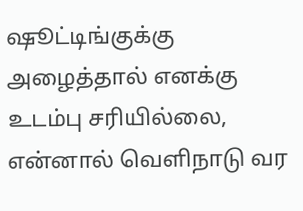ஷூட்டிங்குக்கு அழைத்தால் எனக்கு உடம்பு சரியில்லை, என்னால் வெளிநாடு வர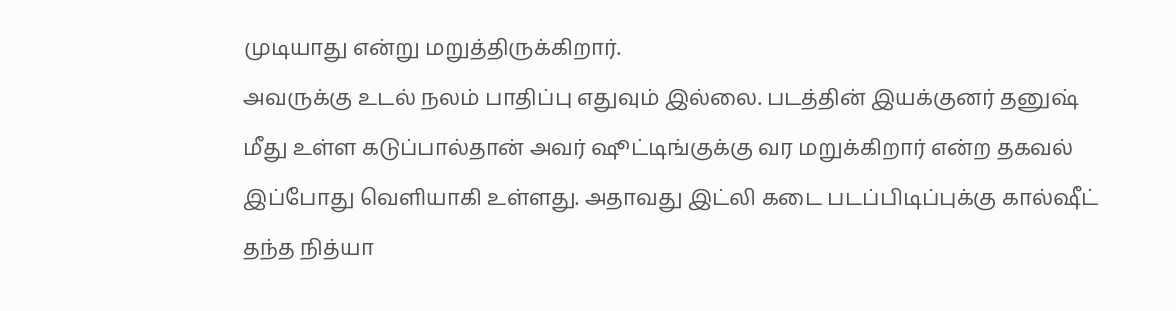முடியாது என்று மறுத்திருக்கிறார்.
அவருக்கு உடல் நலம் பாதிப்பு எதுவும் இல்லை. படத்தின் இயக்குனர் தனுஷ் மீது உள்ள கடுப்பால்தான் அவர் ஷூட்டிங்குக்கு வர மறுக்கிறார் என்ற தகவல் இப்போது வெளியாகி உள்ளது. அதாவது இட்லி கடை படப்பிடிப்புக்கு கால்ஷீட் தந்த நித்யா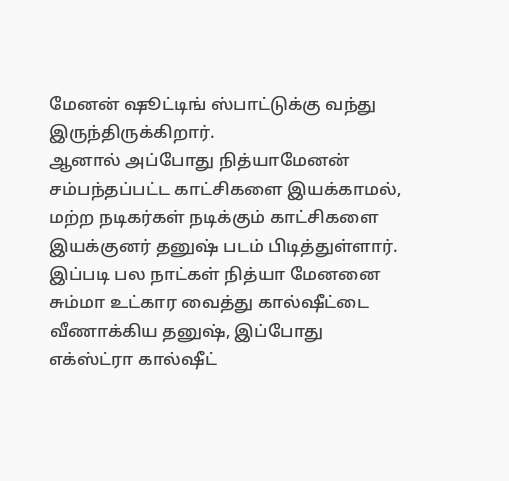மேனன் ஷூட்டிங் ஸ்பாட்டுக்கு வந்து இருந்திருக்கிறார்.
ஆனால் அப்போது நித்யாமேனன் சம்பந்தப்பட்ட காட்சிகளை இயக்காமல், மற்ற நடிகர்கள் நடிக்கும் காட்சிகளை இயக்குனர் தனுஷ் படம் பிடித்துள்ளார். இப்படி பல நாட்கள் நித்யா மேனனை சும்மா உட்கார வைத்து கால்ஷீட்டை வீணாக்கிய தனுஷ், இப்போது எக்ஸ்ட்ரா கால்ஷீட்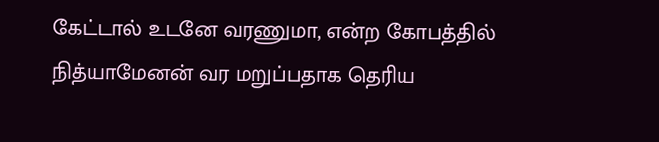கேட்டால் உடனே வரணுமா, என்ற கோபத்தில் நித்யாமேனன் வர மறுப்பதாக தெரிய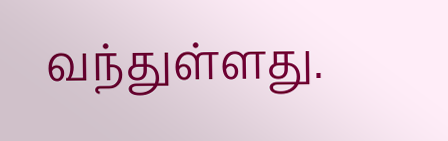வந்துள்ளது.